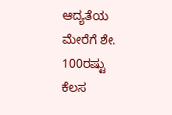ಆದ್ಯತೆಯ ಮೇರೆಗೆ ಶೇ. 100ರಷ್ಟು ಕೆಲಸ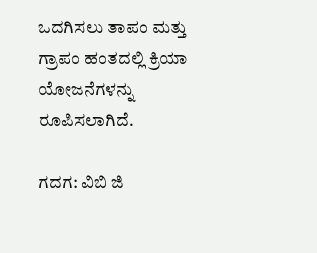ಒದಗಿಸಲು ತಾಪಂ ಮತ್ತು ಗ್ರಾಪಂ ಹಂತದಲ್ಲಿ ಕ್ರಿಯಾ ಯೋಜನೆಗಳನ್ನು ರೂಪಿಸಲಾಗಿದೆ.

ಗದಗ: ವಿಬಿ ಜಿ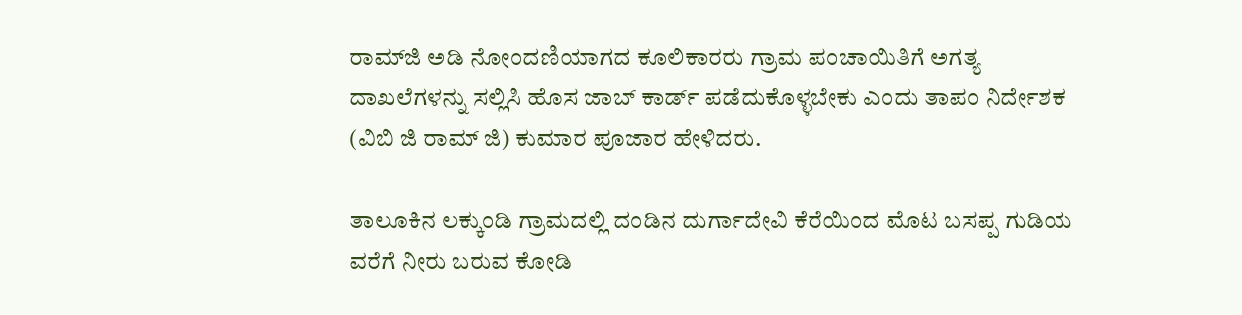ರಾಮ್‌ಜಿ ಅಡಿ ನೋಂದಣಿಯಾಗದ ಕೂಲಿಕಾರರು ಗ್ರಾಮ ಪಂಚಾಯಿತಿಗೆ ಅಗತ್ಯ ದಾಖಲೆಗಳನ್ನು ಸಲ್ಲಿಸಿ ಹೊಸ ಜಾಬ್ ಕಾರ್ಡ್ ಪಡೆದುಕೊಳ್ಳಬೇಕು ಎಂದು ತಾಪಂ ನಿರ್ದೇಶಕ (ವಿಬಿ ಜಿ ರಾಮ್‌ ಜಿ) ಕುಮಾರ ಪೂಜಾರ ಹೇಳಿದರು.

ತಾಲೂಕಿನ ಲಕ್ಕುಂಡಿ ಗ್ರಾಮದಲ್ಲಿ ದಂಡಿನ ದುರ್ಗಾದೇವಿ ಕೆರೆಯಿಂದ ಮೊಟ ಬಸಪ್ಪ ಗುಡಿಯ ವರೆಗೆ ನೀರು ಬರುವ ಕೋಡಿ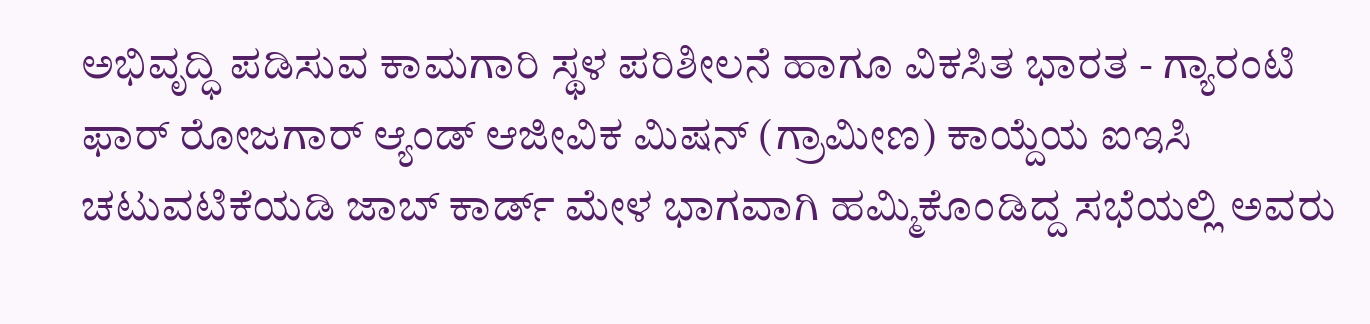ಅಭಿವೃದ್ಧಿ ಪಡಿಸುವ ಕಾಮಗಾರಿ ಸ್ಥಳ ಪರಿಶೀಲನೆ ಹಾಗೂ ವಿಕಸಿತ ಭಾರತ - ಗ್ಯಾರಂಟಿ ಫಾರ್ ರೋಜಗಾರ್‌ ಆ್ಯಂಡ್‌ ಆಜೀವಿಕ ಮಿಷನ್ (ಗ್ರಾಮೀಣ) ಕಾಯ್ದೆಯ ಐಇಸಿ ಚಟುವಟಿಕೆಯಡಿ ಜಾಬ್ ಕಾರ್ಡ್ ಮೇಳ ಭಾಗವಾಗಿ ಹಮ್ಮಿಕೊಂಡಿದ್ದ ಸಭೆಯಲ್ಲಿ ಅವರು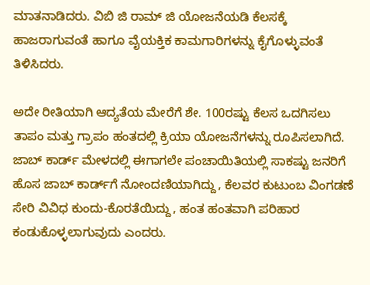ಮಾತನಾಡಿದರು. ವಿಬಿ ಜಿ ರಾಮ್ ಜಿ ಯೋಜನೆಯಡಿ ಕೆಲಸಕ್ಕೆ ಹಾಜರಾಗುವಂತೆ ಹಾಗೂ ವೈಯಕ್ತಿಕ ಕಾಮಗಾರಿಗಳನ್ನು ಕೈಗೊಳ್ಳುವಂತೆ ತಿಳಿಸಿದರು.

ಅದೇ ರೀತಿಯಾಗಿ ಆದ್ಯತೆಯ ಮೇರೆಗೆ ಶೇ. 100ರಷ್ಟು ಕೆಲಸ ಒದಗಿಸಲು ತಾಪಂ ಮತ್ತು ಗ್ರಾಪಂ ಹಂತದಲ್ಲಿ ಕ್ರಿಯಾ ಯೋಜನೆಗಳನ್ನು ರೂಪಿಸಲಾಗಿದೆ. ಜಾಬ್ ಕಾರ್ಡ್ ಮೇಳದಲ್ಲಿ ಈಗಾಗಲೇ ಪಂಚಾಯಿತಿಯಲ್ಲಿ ಸಾಕಷ್ಟು ಜನರಿಗೆ ಹೊಸ ಜಾಬ್ ಕಾರ್ಡ್‌ಗೆ ನೋಂದಣಿಯಾಗಿದ್ದು, ಕೆಲವರ ಕುಟುಂಬ ವಿಂಗಡಣೆ ಸೇರಿ ವಿವಿಧ ಕುಂದು-ಕೊರತೆಯಿದ್ದು, ಹಂತ ಹಂತವಾಗಿ ಪರಿಹಾರ ಕಂಡುಕೊಳ್ಳಲಾಗುವುದು ಎಂದರು.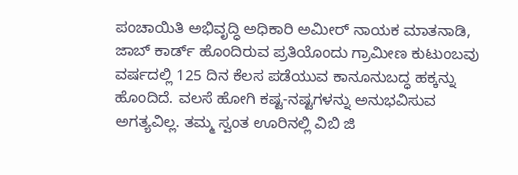ಪಂಚಾಯಿತಿ ಅಭಿವೃದ್ಧಿ ಅಧಿಕಾರಿ ಅಮೀರ್ ನಾಯಕ ಮಾತನಾಡಿ, ಜಾಬ್ ಕಾರ್ಡ್ ಹೊಂದಿರುವ ಪ್ರತಿಯೊಂದು ಗ್ರಾಮೀಣ ಕುಟುಂಬವು ವರ್ಷದಲ್ಲಿ 125 ದಿನ ಕೆಲಸ ಪಡೆಯುವ ಕಾನೂನುಬದ್ಧ ಹಕ್ಕನ್ನು ಹೊಂದಿದೆ. ವಲಸೆ ಹೋಗಿ ಕಷ್ಟ-ನಷ್ಟಗಳನ್ನು ಅನುಭವಿಸುವ ಅಗತ್ಯವಿಲ್ಲ. ತಮ್ಮ ಸ್ವಂತ ಊರಿನಲ್ಲಿ ವಿಬಿ ಜಿ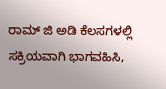ರಾಮ್ ಜಿ ಅಡಿ ಕೆಲಸಗಳಲ್ಲಿ ಸಕ್ರಿಯವಾಗಿ ಭಾಗವಹಿಸಿ,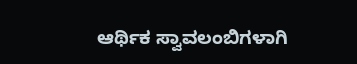ಆರ್ಥಿಕ ಸ್ವಾವಲಂಬಿಗಳಾಗಿ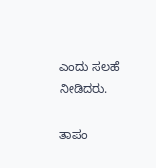ಎಂದು ಸಲಹೆ ನೀಡಿದರು.

ತಾಪಂ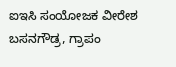ಐಇಸಿ ಸಂಯೋಜಕ ವೀರೇಶ ಬಸನಗೌಡ್ರ, ಗ್ರಾಪಂ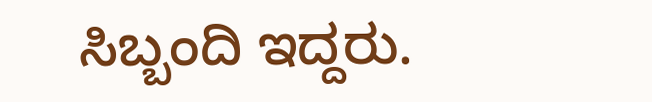ಸಿಬ್ಬಂದಿ ಇದ್ದರು.